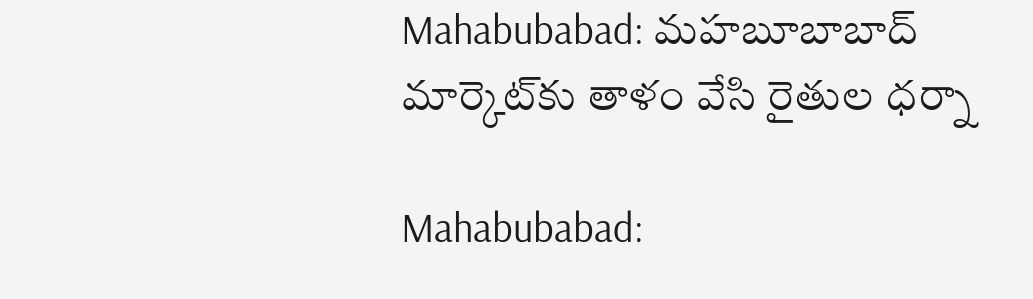Mahabubabad: మహబూబాబాద్ మార్కెట్‌కు తాళం వేసి రైతుల ధర్నా

Mahabubabad: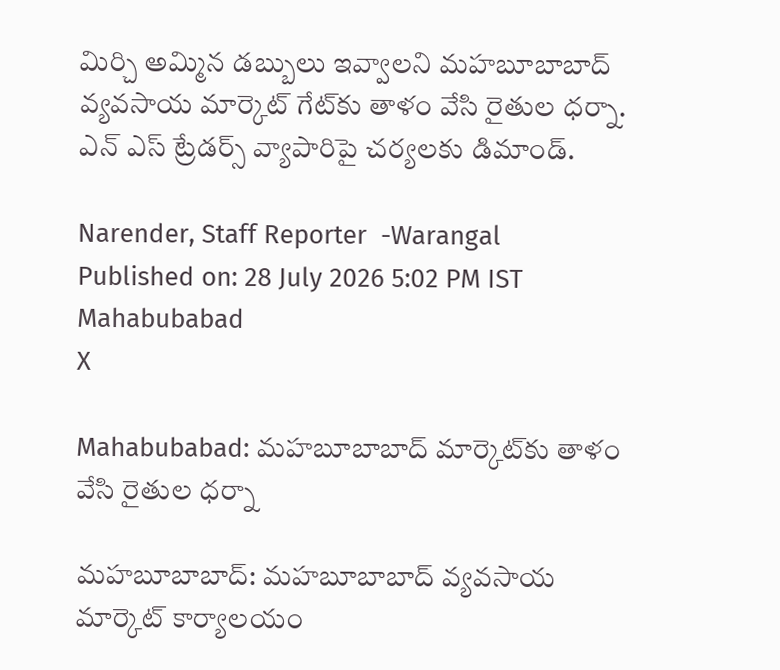మిర్చి అమ్మిన డబ్బులు ఇవ్వాలని మహబూబాబాద్ వ్యవసాయ మార్కెట్ గేట్‌కు తాళం వేసి రైతుల ధర్నా. ఎన్ ఎస్ ట్రేడర్స్ వ్యాపారిపై చర్యలకు డిమాండ్.

Narender, Staff Reporter  -Warangal
Published on: 28 July 2026 5:02 PM IST
Mahabubabad
X

Mahabubabad: మహబూబాబాద్ మార్కెట్‌కు తాళం వేసి రైతుల ధర్నా

మహబూబాబాద్: మహబూబాబాద్ వ్యవసాయ మార్కెట్ కార్యాలయం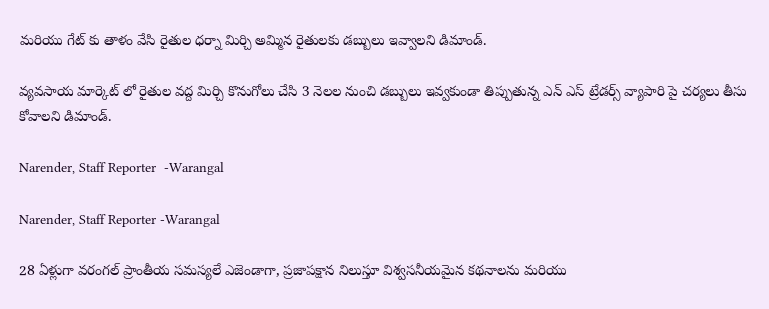మరియు గేట్ కు తాళం వేసి రైతుల ధర్నా మిర్చి అమ్మిన రైతులకు డబ్బులు ఇవ్వాలని డిమాండ్.

వ్యవసాయ మార్కెట్ లో రైతుల వద్ద మిర్చి కొనుగోలు చేసి 3 నెలల నుంచి డబ్బులు ఇవ్వకుండా తిప్పుతున్న ఎన్ ఎస్ ట్రేడర్స్ వ్యాపారి పై చర్యలు తీసు కోవాలని డిమాండ్.

Narender, Staff Reporter  -Warangal

Narender, Staff Reporter -Warangal

28 ఏళ్లుగా వరంగల్ ప్రాంతీయ సమస్యలే ఎజెండాగా, ప్రజాపక్షాన నిలుస్తూ విశ్వసనీయమైన కథనాలను మరియు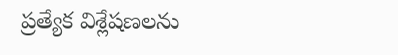ప్రత్యేక విశ్లేషణలను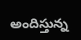అందిస్తున్న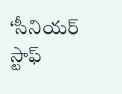‘సీనియర్ స్టాఫ్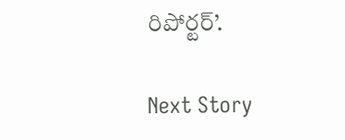రిపోర్టర్’.

Next Story